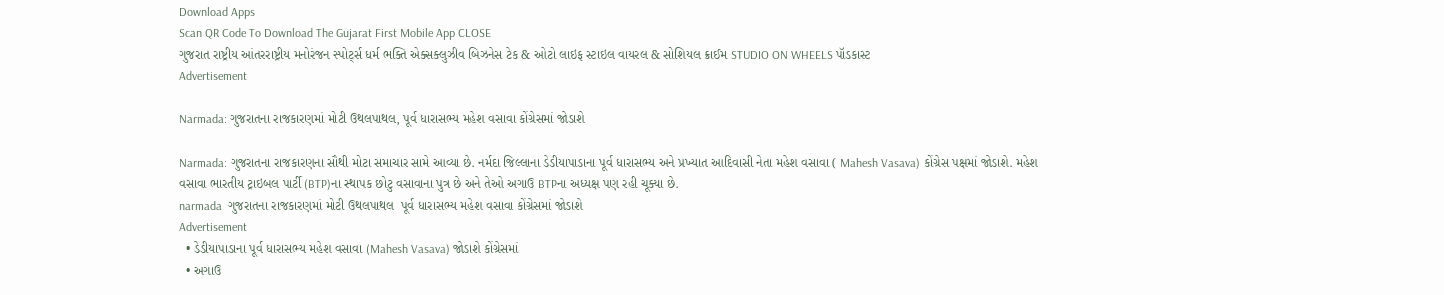Download Apps
Scan QR Code To Download The Gujarat First Mobile App CLOSE
ગુજરાત રાષ્ટ્રીય આંતરરાષ્ટ્રીય મનોરંજન સ્પોર્ટ્સ ધર્મ ભક્તિ એક્સક્લુઝીવ બિઝનેસ ટેક & ઓટો લાઇફ સ્ટાઇલ વાયરલ & સોશિયલ ક્રાઈમ STUDIO ON WHEELS પૉડકાસ્ટ
Advertisement

Narmada: ગુજરાતના રાજકારણમાં મોટી ઉથલપાથલ, પૂર્વ ધારાસભ્ય મહેશ વસાવા કોંગ્રેસમાં જોડાશે

Narmada: ગુજરાતના રાજકારણના સૌથી મોટા સમાચાર સામે આવ્યા છે. નર્મદા જિલ્લાના ડેડીયાપાડાના પૂર્વ ધારાસભ્ય અને પ્રખ્યાત આદિવાસી નેતા મહેશ વસાવા ( Mahesh Vasava) કોંગ્રેસ પક્ષમાં જોડાશે. મહેશ વસાવા ભારતીય ટ્રાઇબલ પાર્ટી (BTP)ના સ્થાપક છોટુ વસાવાના પુત્ર છે અને તેઓ અગાઉ BTPના અધ્યક્ષ પણ રહી ચૂક્યા છે.
narmada  ગુજરાતના રાજકારણમાં મોટી ઉથલપાથલ  પૂર્વ ધારાસભ્ય મહેશ વસાવા કોંગ્રેસમાં જોડાશે
Advertisement
  • ડેડીયાપાડાના પૂર્વ ધારાસભ્ય મહેશ વસાવા (Mahesh Vasava) જોડાશે કોંગ્રેસમાં
  • અગાઉ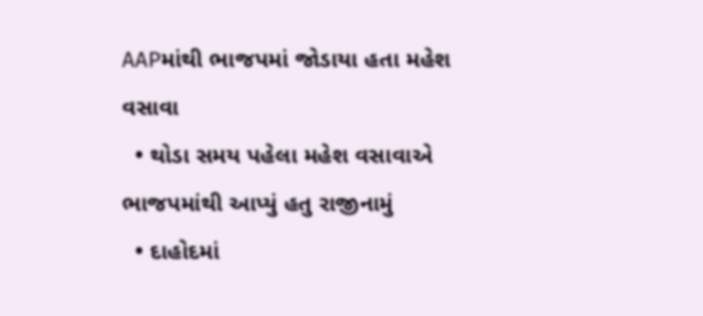AAPમાંથી ભાજપમાં જોડાયા હતા મહેશ વસાવા
  • થોડા સમય પહેલા મહેશ વસાવાએ ભાજપમાંથી આપ્યું હતુ રાજીનામું
  • દાહોદમાં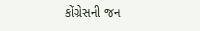કોંગ્રેસની જન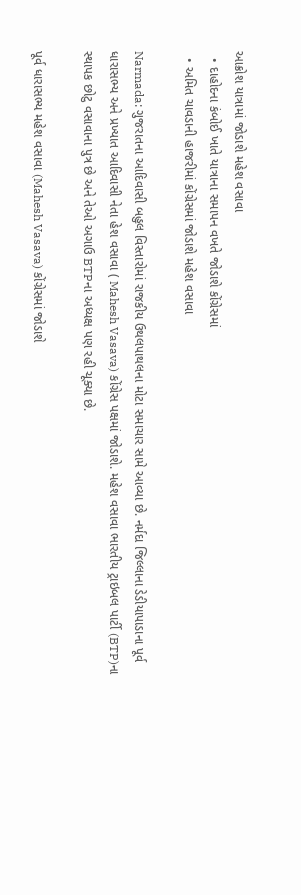આક્રોશ યાત્રામાં જોડાશે મહેશ વસાવા
  • દાહોદના કંબોઈ ખાતે યાત્રાના સમાપન વખતે જોડાશે કોંગ્રેસમાં
  • અમિત ચાવડાની હાજરીમાં કોંગ્રેસમાં જોડાશે મહેશ વસાવા

Narmada: ગુજરાતના આદિવાસી બહુલ વિસ્તારોમાં રાજકીય ઉથલપાથલના મોટા સમાચાર સામે આવ્યા છે. નર્મદા જિલ્લાના ડેડીયાપાડાના પૂર્વ ધારાસભ્ય અને પ્રખ્યાત આદિવાસી નેતા હેશ વસાવા ( Mahesh Vasava) કોંગ્રેસ પક્ષમાં જોડાશે. મહેશ વસાવા ભારતીય ટ્રાઇબલ પાર્ટી (BTP)ના સ્થાપક છોટુ વસાવાના પુત્ર છે અને તેઓ અગાઉ BTPના અધ્યક્ષ પણ રહી ચૂક્યા છે.

પૂર્વ ધારાસભ્ય મહેશ વસાવા (Mahesh Vasava) કોંગ્રેસમાં જોડાશે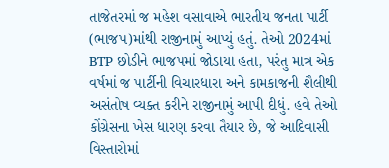તાજેતરમાં જ મહેશ વસાવાએ ભારતીય જનતા પાર્ટી (ભાજપ)માંથી રાજીનામું આપ્યું હતું. તેઓ 2024માં BTP છોડીને ભાજપમાં જોડાયા હતા, પરંતુ માત્ર એક વર્ષમાં જ પાર્ટીની વિચારધારા અને કામકાજની શૈલીથી અસંતોષ વ્યક્ત કરીને રાજીનામું આપી દીધું. હવે તેઓ કોંગ્રેસના ખેસ ધારણ કરવા તૈયાર છે, જે આદિવાસી વિસ્તારોમાં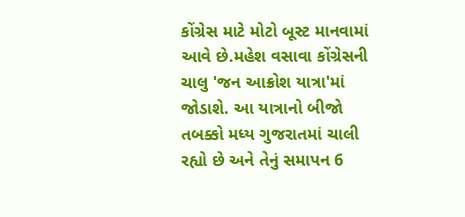કોંગ્રેસ માટે મોટો બૂસ્ટ માનવામાં આવે છે.મહેશ વસાવા કોંગ્રેસની ચાલુ 'જન આક્રોશ યાત્રા'માં જોડાશે. આ યાત્રાનો બીજો તબક્કો મધ્ય ગુજરાતમાં ચાલી રહ્યો છે અને તેનું સમાપન 6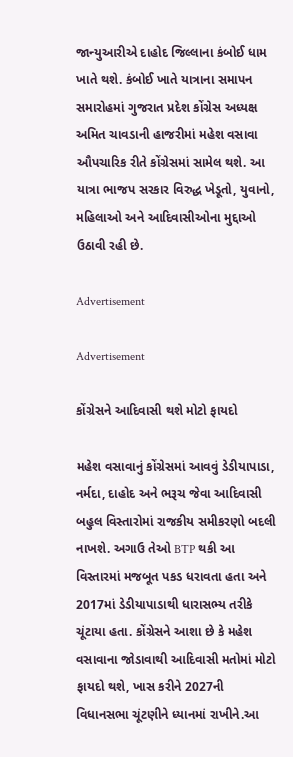જાન્યુઆરીએ દાહોદ જિલ્લાના કંબોઈ ધામ ખાતે થશે. કંબોઈ ખાતે યાત્રાના સમાપન સમારોહમાં ગુજરાત પ્રદેશ કોંગ્રેસ અધ્યક્ષ અમિત ચાવડાની હાજરીમાં મહેશ વસાવા ઔપચારિક રીતે કોંગ્રેસમાં સામેલ થશે. આ યાત્રા ભાજપ સરકાર વિરુદ્ધ ખેડૂતો, યુવાનો, મહિલાઓ અને આદિવાસીઓના મુદ્દાઓ ઉઠાવી રહી છે.

Advertisement

Advertisement

કોંગ્રેસને આદિવાસી થશે મોટો ફાયદો

મહેશ વસાવાનું કોંગ્રેસમાં આવવું ડેડીયાપાડા, નર્મદા, દાહોદ અને ભરૂચ જેવા આદિવાસી બહુલ વિસ્તારોમાં રાજકીય સમીકરણો બદલી નાખશે. અગાઉ તેઓ BTP થકી આ વિસ્તારમાં મજબૂત પકડ ધરાવતા હતા અને 2017માં ડેડીયાપાડાથી ધારાસભ્ય તરીકે ચૂંટાયા હતા. કોંગ્રેસને આશા છે કે મહેશ વસાવાના જોડાવાથી આદિવાસી મતોમાં મોટો ફાયદો થશે, ખાસ કરીને 2027ની વિધાનસભા ચૂંટણીને ધ્યાનમાં રાખીને.આ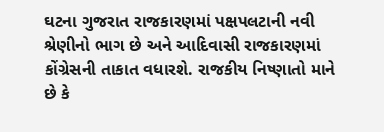ઘટના ગુજરાત રાજકારણમાં પક્ષપલટાની નવી શ્રેણીનો ભાગ છે અને આદિવાસી રાજકારણમાં કોંગ્રેસની તાકાત વધારશે. રાજકીય નિષ્ણાતો માને છે કે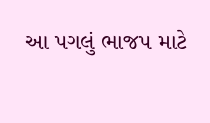આ પગલું ભાજપ માટે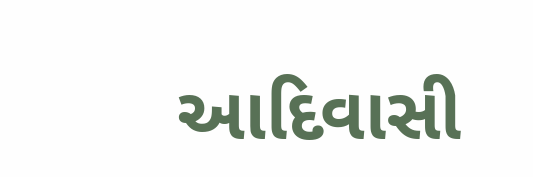આદિવાસી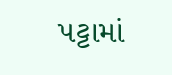પટ્ટામાં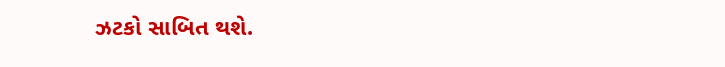ઝટકો સાબિત થશે.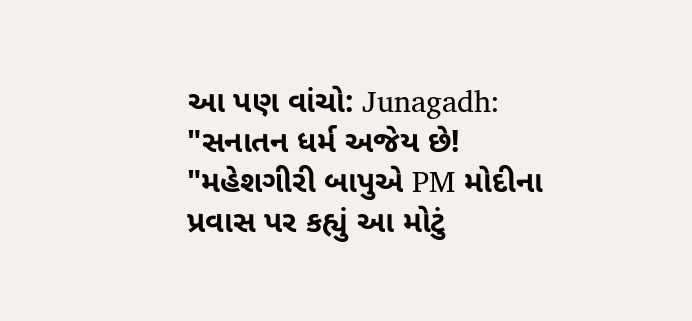આ પણ વાંચો: Junagadh: "સનાતન ધર્મ અજેય છે! "મહેશગીરી બાપુએ PM મોદીના પ્રવાસ પર કહ્યું આ મોટું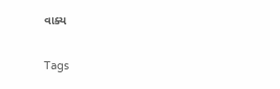વાક્ય

Tags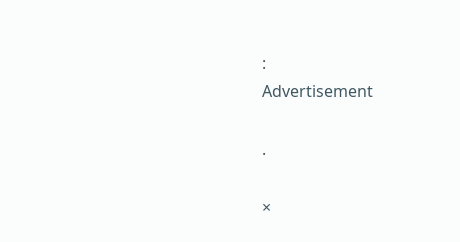:
Advertisement

.

×